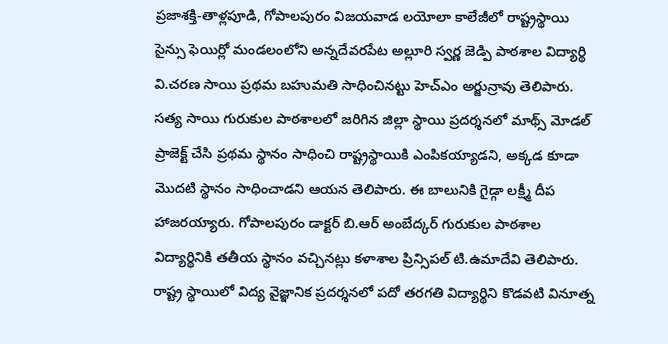ప్రజాశక్తి-తాళ్లపూడి, గోపాలపురం విజయవాడ లయోలా కాలేజీలో రాష్ట్రస్థాయి సైన్సు ఫెయిర్లో మండలంలోని అన్నదేవరపేట అల్లూరి స్వర్ణ జెడ్పి పాఠశాల విద్యార్థి వి.చరణ సాయి ప్రథమ బహుమతి సాధించినట్టు హెచ్ఎం అర్జున్రావు తెలిపారు. సత్య సాయి గురుకుల పాఠశాలలో జరిగిన జిల్లా స్థాయి ప్రదర్శనలో మాథ్స్ మోడల్ ప్రాజెక్ట్ చేసి ప్రథమ స్థానం సాధించి రాష్ట్రస్థాయికి ఎంపికయ్యాడని, అక్కడ కూడా మొదటి స్థానం సాధించాడని ఆయన తెలిపారు. ఈ బాలునికి గైడ్గా లక్ష్మీ దీప హాజరయ్యారు. గోపాలపురం డాక్టర్ బి.ఆర్ అంబేద్కర్ గురుకుల పాఠశాల విద్యార్థినికి తతీయ స్థానం వచ్చినట్లు కళాశాల ప్రిన్సిపల్ టి.ఉమాదేవి తెలిపారు. రాష్ట్ర స్థాయిలో విద్య వైజ్ఞానిక ప్రదర్శనలో పదో తరగతి విద్యార్థిని కొడవటి వినూత్న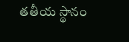తతీయ స్థానం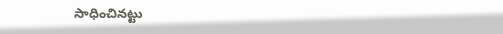సాధించినట్టు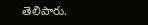తెలిపారు.